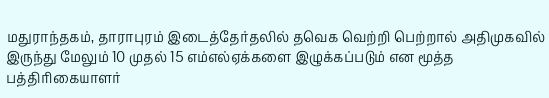மதுராந்தகம், தாராபுரம் இடைத்தேர்தலில் தவெக வெற்றி பெற்றால் அதிமுகவில் இருந்து மேலும் 10 முதல் 15 எம்எல்ஏக்களை இழுக்கப்படும் என மூத்த பத்திரிகையாளர்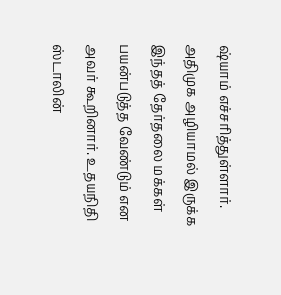ஷ்யாம் எச்சரித்துள்ளார். அதிமுக அழியாமல் இருக்க இந்தத் தேர்தலை மக்கள் பயன்படுத்த வேண்டும் என அவர் கூறினார். உதயநிதி ஸ்டாலின்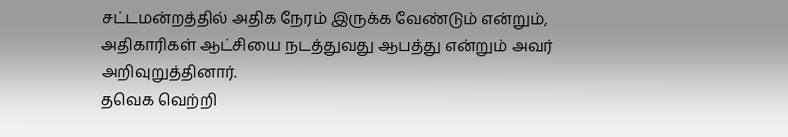சட்டமன்றத்தில் அதிக நேரம் இருக்க வேண்டும் என்றும், அதிகாரிகள் ஆட்சியை நடத்துவது ஆபத்து என்றும் அவர் அறிவுறுத்தினார்.
தவெக வெற்றி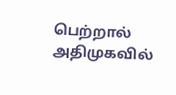பெற்றால் அதிமுகவில்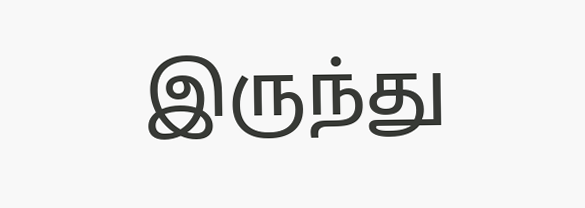இருந்து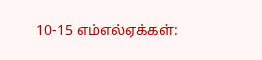10-15 எம்எல்ஏக்கள்: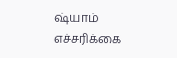ஷ்யாம் எச்சரிக்கை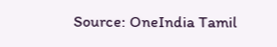Source: OneIndia Tamil